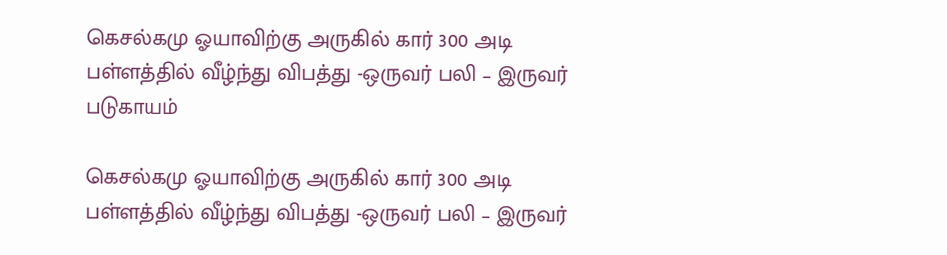கெசல்கமு ஓயாவிற்கு அருகில் கார் 300 அடி பள்ளத்தில் வீழ்ந்து விபத்து -ஒருவர் பலி – இருவர் படுகாயம்

கெசல்கமு ஓயாவிற்கு அருகில் கார் 300 அடி பள்ளத்தில் வீழ்ந்து விபத்து -ஒருவர் பலி – இருவர்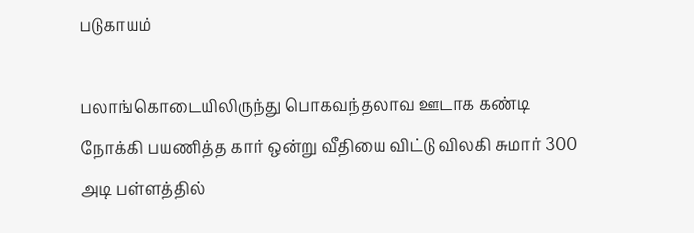படுகாயம்

பலாங்கொடையிலிருந்து பொகவந்தலாவ ஊடாக கண்டி நோக்கி பயணித்த கார் ஒன்று வீதியை விட்டு விலகி சுமார் 300 அடி பள்ளத்தில்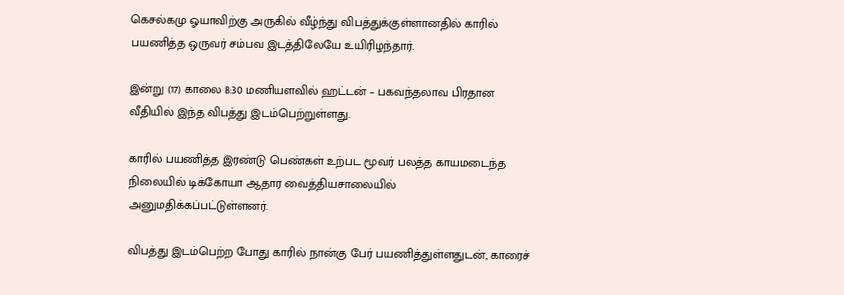கெசல்கமு ஓயாவிற்கு அருகில் வீழ்ந்து விபத்துக்குள்ளானதில் காரில் பயணித்த ஒருவர் சம்பவ இடத்திலேயே உயிரிழந்தார்.

இன்று (17) காலை 8:30 மணியளவில் ஹட்டன் – பகவந்தலாவ பிரதான வீதியில் இந்த விபத்து இடம்பெற்றுள்ளது.

காரில் பயணித்த இரண்டு பெண்கள் உற்பட மூவர் பலத்த காயமடைந்த நிலையில் டிக்கோயா ஆதார வைத்தியசாலையில் அனுமதிக்கப்பட்டுள்ளனர்.

விபத்து இடம்பெற்ற போது காரில் நான்கு பேர் பயணித்துள்ளதுடன், காரைச்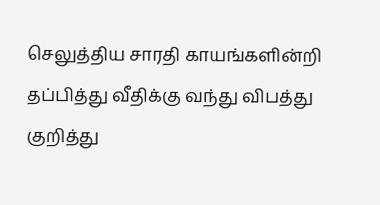செலுத்திய சாரதி காயங்களின்றி தப்பித்து வீதிக்கு வந்து விபத்து குறித்து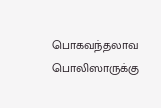பொகவந்தலாவ பொலிஸாருக்கு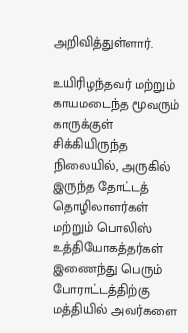அறிவித்துள்ளார்.

உயிரிழந்தவர் மற்றும் காயமடைந்த மூவரும் காருக்குள் சிக்கியிருந்த நிலையில், அருகில் இருந்த தோட்டத் தொழிலாளர்கள் மற்றும் பொலிஸ் உத்தியோகத்தர்கள் இணைந்து பெரும் போராட்டத்திற்கு மத்தியில் அவர்களை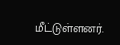மீட்டுள்ளனர்.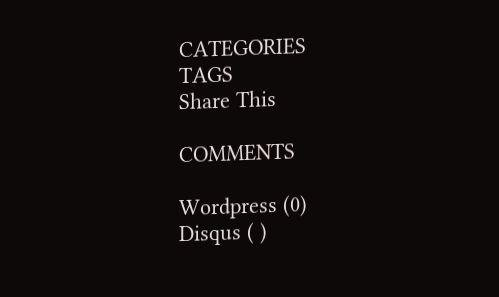CATEGORIES
TAGS
Share This

COMMENTS

Wordpress (0)
Disqus ( )